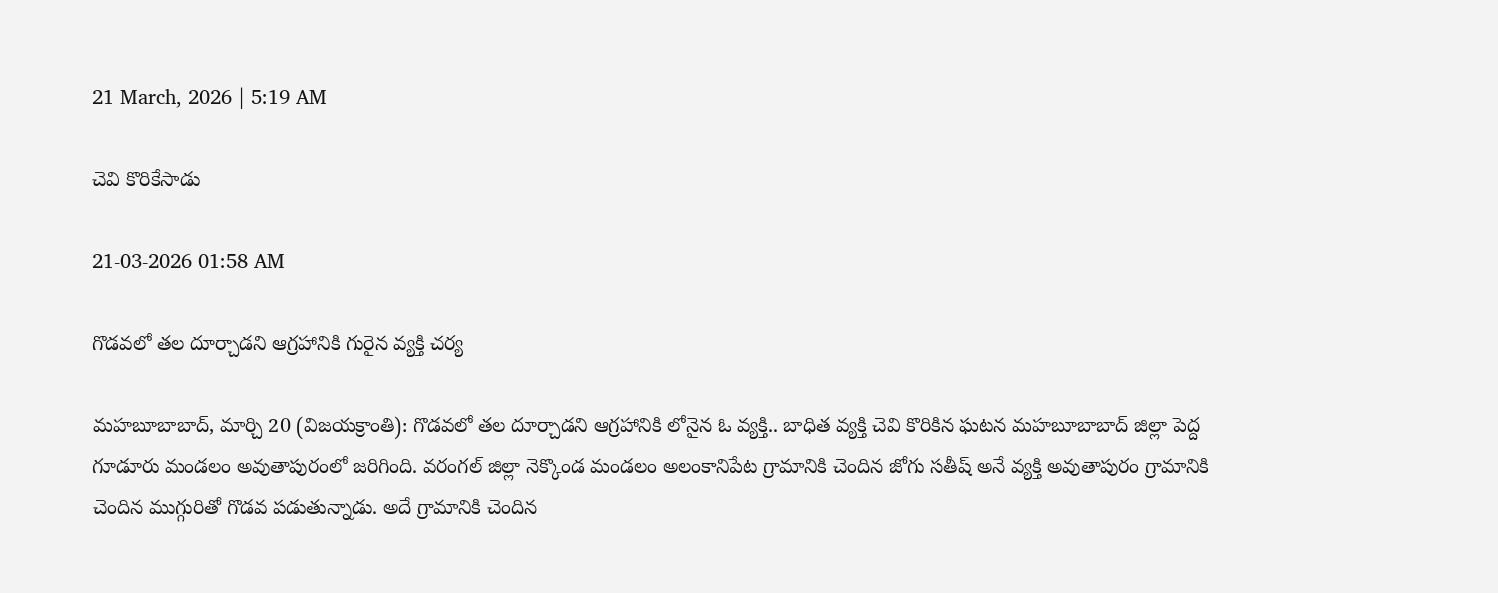21 March, 2026 | 5:19 AM

చెవి కొరికేసాడు

21-03-2026 01:58 AM

గొడవలో తల దూర్చాడని ఆగ్రహానికి గురైన వ్యక్తి చర్య

మహబూబాబాద్, మార్చి 20 (విజయక్రాంతి): గొడవలో తల దూర్చాడని ఆగ్రహానికి లోనైన ఓ వ్యక్తి.. బాధిత వ్యక్తి చెవి కొరికిన ఘటన మహబూబాబాద్ జిల్లా పెద్ద గూడూరు మండలం అవుతాపురంలో జరిగింది. వరంగల్ జిల్లా నెక్కొండ మండలం అలంకానిపేట గ్రామానికి చెందిన జోగు సతీష్ అనే వ్యక్తి అవుతాపురం గ్రామానికి చెందిన ముగ్గురితో గొడవ పడుతున్నాడు. అదే గ్రామానికి చెందిన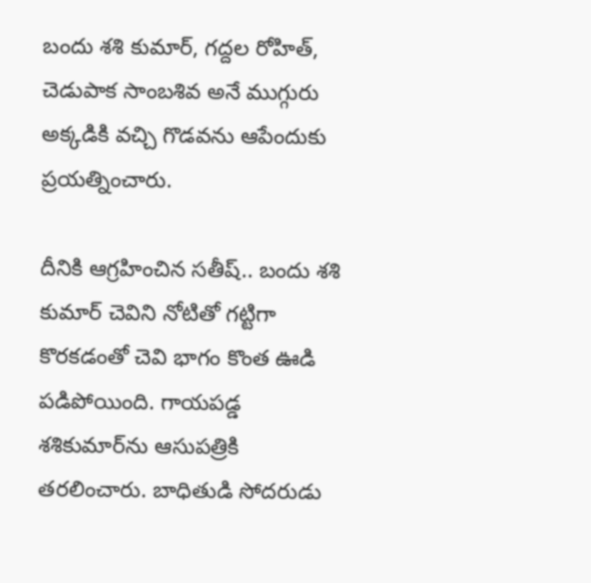బందు శశి కుమార్, గద్దల రోహిత్, చెడుపాక సాంబశివ అనే ముగ్గురు అక్కడికి వచ్చి గొడవను ఆపేందుకు ప్రయత్నించారు.

దీనికి ఆగ్రహించిన సతీష్.. బందు శశి కుమార్ చెవిని నోటితో గట్టిగా కొరకడంతో చెవి భాగం కొంత ఊడి పడిపోయింది. గాయపడ్డ శశికుమార్‌ను ఆసుపత్రికి తరలించారు. బాధితుడి సోదరుడు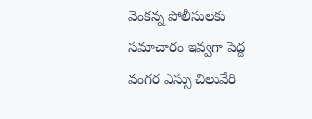వెంకన్న పోలీసులకు సమాచారం ఇవ్వగా పెద్ద వంగర ఎస్సు చిలువేరి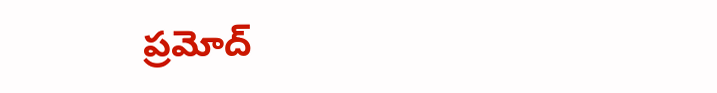ప్రమోద్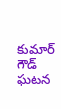కుమార్ గౌడ్ ఘటన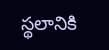స్థలానికి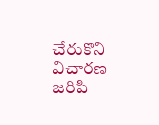చేరుకొని విచారణ జరిపి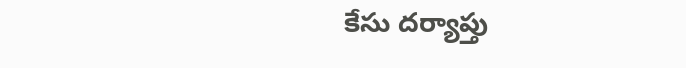కేసు దర్యాప్తు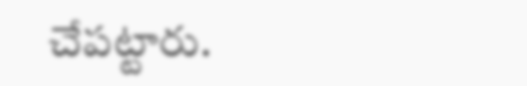చేపట్టారు.